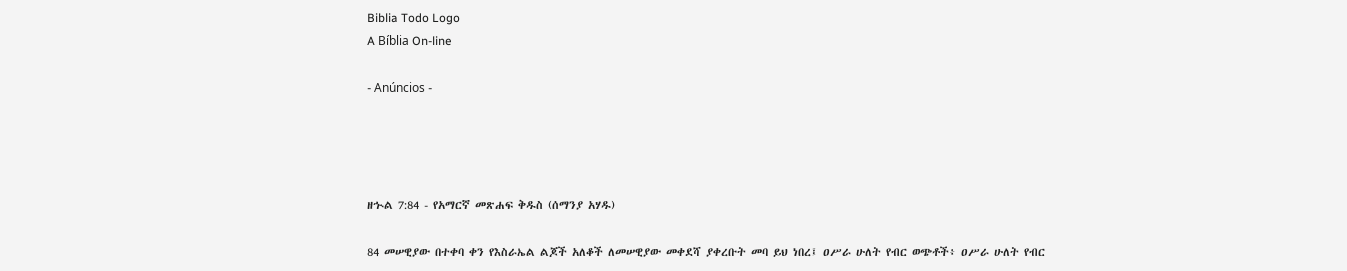Biblia Todo Logo
A Bíblia On-line

- Anúncios -




ዘኍል 7:84 - የአማርኛ መጽሐፍ ቅዱስ (ሰማንያ አሃዱ)

84 መሠዊያው በተቀባ ቀን የእስራኤል ልጆች አለቆች ለመሠዊያው መቀደሻ ያቀረቡት መባ ይህ ነበረ፤ ዐሥራ ሁለት የብር ወጭቶች፥ ዐሥራ ሁለት የብር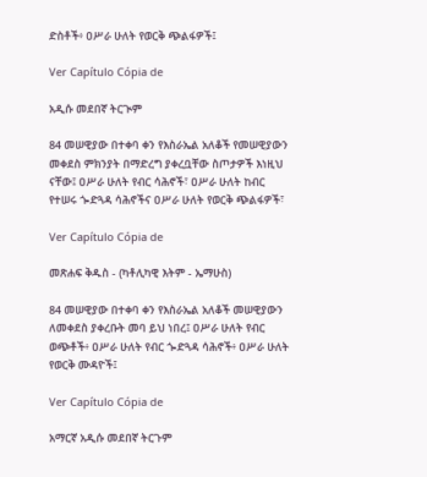ድስቶች፥ ዐሥራ ሁለት የወርቅ ጭልፋዎች፤

Ver Capítulo Cópia de

አዲሱ መደበኛ ትርጒም

84 መሠዊያው በተቀባ ቀን የእስራኤል አለቆች የመሠዊያውን መቀደስ ምክንያት በማድረግ ያቀረቧቸው ስጦታዎች እነዚህ ናቸው፤ ዐሥራ ሁለት የብር ሳሕኖች፣ ዐሥራ ሁለት ከብር የተሠሩ ጐድጓዳ ሳሕኖችና ዐሥራ ሁለት የወርቅ ጭልፋዎች፣

Ver Capítulo Cópia de

መጽሐፍ ቅዱስ - (ካቶሊካዊ እትም - ኤማሁስ)

84 መሠዊያው በተቀባ ቀን የእስራኤል አለቆች መሠዊያውን ለመቀደስ ያቀረቡት መባ ይህ ነበረ፤ ዐሥራ ሁለት የብር ወጭቶች፥ ዐሥራ ሁለት የብር ጐድጓዳ ሳሕኖች፥ ዐሥራ ሁለት የወርቅ ሙዳዮች፤

Ver Capítulo Cópia de

አማርኛ አዲሱ መደበኛ ትርጉም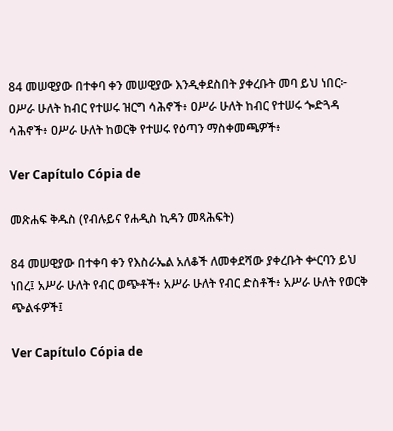84 መሠዊያው በተቀባ ቀን መሠዊያው እንዲቀደስበት ያቀረቡት መባ ይህ ነበር፦ ዐሥራ ሁለት ከብር የተሠሩ ዝርግ ሳሕኖች፥ ዐሥራ ሁለት ከብር የተሠሩ ጐድጓዳ ሳሕኖች፥ ዐሥራ ሁለት ከወርቅ የተሠሩ የዕጣን ማስቀመጫዎች፥

Ver Capítulo Cópia de

መጽሐፍ ቅዱስ (የብሉይና የሐዲስ ኪዳን መጻሕፍት)

84 መሠዊያው በተቀባ ቀን የእስራኤል አለቆች ለመቀደሻው ያቀረቡት ቍርባን ይህ ነበረ፤ አሥራ ሁለት የብር ወጭቶች፥ አሥራ ሁለት የብር ድስቶች፥ አሥራ ሁለት የወርቅ ጭልፋዎች፤

Ver Capítulo Cópia de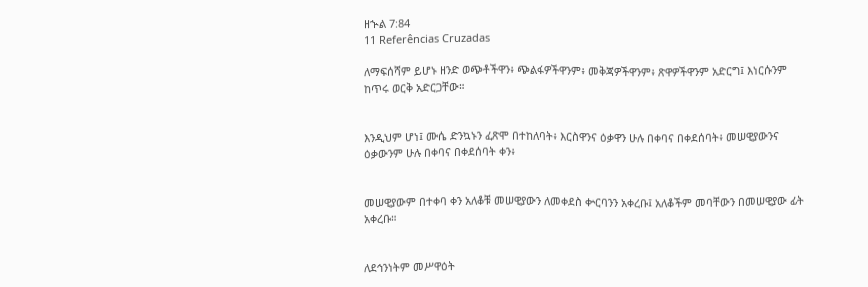ዘኍል 7:84
11 Referências Cruzadas

ለማፍሰሻም ይሆኑ ዘንድ ወጭቶችዋን፥ ጭልፋዎችዋንም፥ መቅጃዎችዋንም፥ ጽዋዎችዋንም አድርግ፤ እነርሱንም ከጥሩ ወርቅ አድርጋቸው።


እንዲህም ሆነ፤ ሙሴ ድንኳኑን ፈጽሞ በተከለባት፥ እርስዋንና ዕቃዋን ሁሉ በቀባና በቀደሰባት፥ መሠዊያውንና ዕቃውንም ሁሉ በቀባና በቀደሰባት ቀን፥


መሠዊያውም በተቀባ ቀን አለቆቹ መሠዊያውን ለመቀደስ ቍርባንን አቀረቡ፤ አለቆችም መባቸውን በመሠዊያው ፊት አቀረቡ።


ለደኅንነትም መሥዋዕት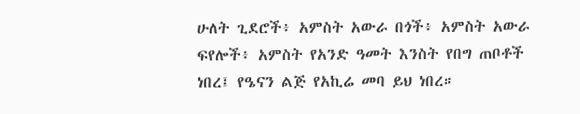ሁለት ጊደሮች፥ አምስት አውራ በጎች፥ አምስት አውራ ፍየሎች፥ አምስት የአንድ ዓመት እንስት የበግ ጠቦቶች ነበረ፤ የዔናን ልጅ የአኪሬ መባ ይህ ነበረ።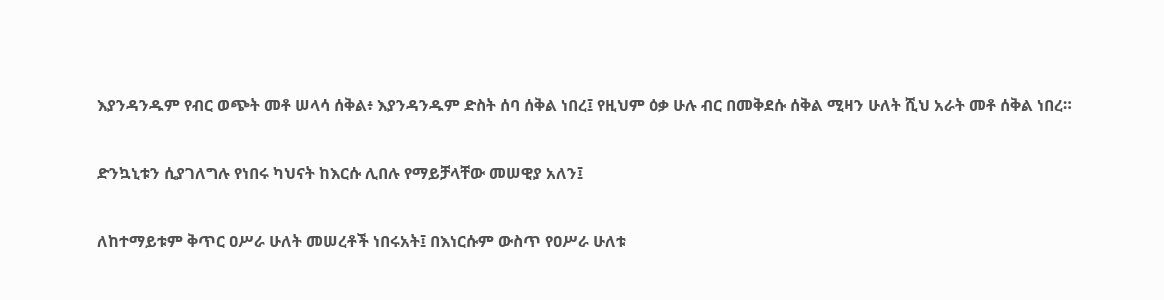እያንዳንዱም የብር ወጭት መቶ ሠላሳ ሰቅል፥ እያንዳንዱም ድስት ሰባ ሰቅል ነበረ፤ የዚህም ዕቃ ሁሉ ብር በመቅደሱ ሰቅል ሚዛን ሁለት ሺህ አራት መቶ ሰቅል ነበረ።


ድንኳኒቱን ሲያገለግሉ የነበሩ ካህናት ከእርሱ ሊበሉ የማይቻላቸው መሠዊያ አለን፤


ለከተማይቱም ቅጥር ዐሥራ ሁለት መሠረቶች ነበሩአት፤ በእነርሱም ውስጥ የዐሥራ ሁለቱ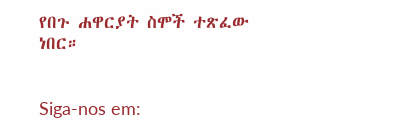የበጉ ሐዋርያት ስሞች ተጽፈው ነበር።


Siga-nos em: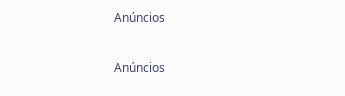Anúncios


Anúncios